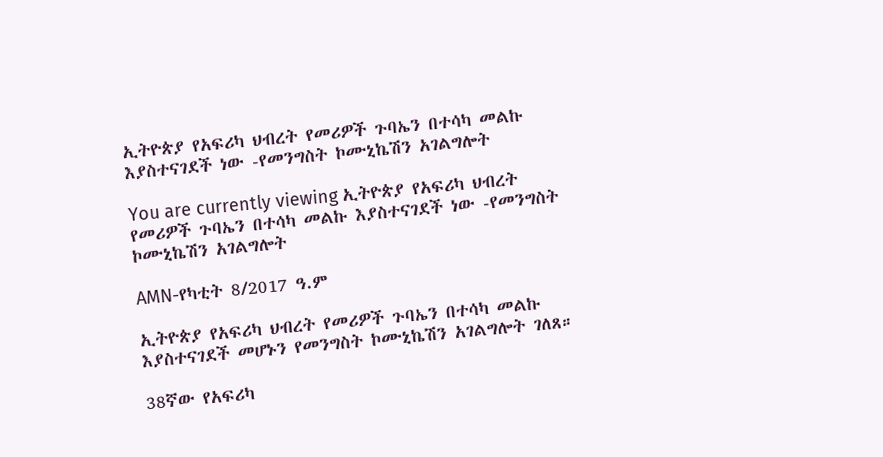ኢትዮጵያ የአፍሪካ ህብረት የመሪዎች ጉባኤን በተሳካ መልኩ እያስተናገደች ነው -የመንግስት ኮሙኒኬሽን አገልግሎት

You are currently viewing ኢትዮጵያ የአፍሪካ ህብረት የመሪዎች ጉባኤን በተሳካ መልኩ እያስተናገደች ነው -የመንግስት ኮሙኒኬሽን አገልግሎት

AMN-የካቲት 8/2017 ዓ.ም

ኢትዮጵያ የአፍሪካ ህብረት የመሪዎች ጉባኤን በተሳካ መልኩ እያስተናገደች መሆኑን የመንግስት ኮሙኒኬሽን አገልግሎት ገለጸ።

38ኛው የአፍሪካ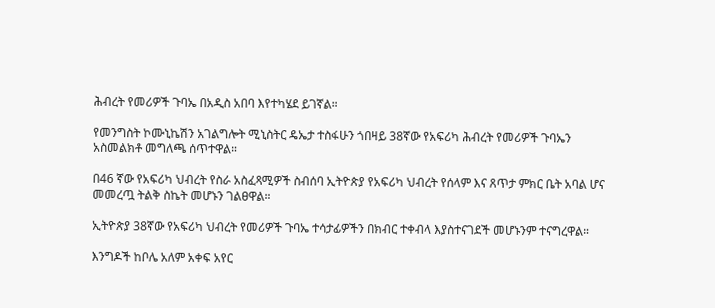ሕብረት የመሪዎች ጉባኤ በአዲስ አበባ እየተካሄደ ይገኛል።

የመንግስት ኮሙኒኬሽን አገልግሎት ሚኒስትር ዴኤታ ተስፋሁን ጎበዛይ 38ኛው የአፍሪካ ሕብረት የመሪዎች ጉባኤን አስመልክቶ መግለጫ ሰጥተዋል።

በ46 ኛው የአፍሪካ ህብረት የስራ አስፈጻሚዎች ስብሰባ ኢትዮጵያ የአፍሪካ ህብረት የሰላም እና ጸጥታ ምክር ቤት አባል ሆና መመረጧ ትልቅ ስኬት መሆኑን ገልፀዋል።

ኢትዮጵያ 38ኛው የአፍሪካ ህብረት የመሪዎች ጉባኤ ተሳታፊዎችን በክብር ተቀብላ እያስተናገደች መሆኑንም ተናግረዋል።

እንግዶች ከቦሌ አለም አቀፍ አየር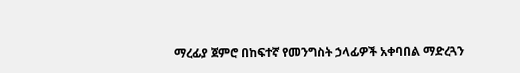ማረፊያ ጀምሮ በከፍተኛ የመንግስት ኃላፊዎች አቀባበል ማድረጓን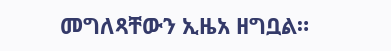መግለጻቸውን ኢዜአ ዘግቧል።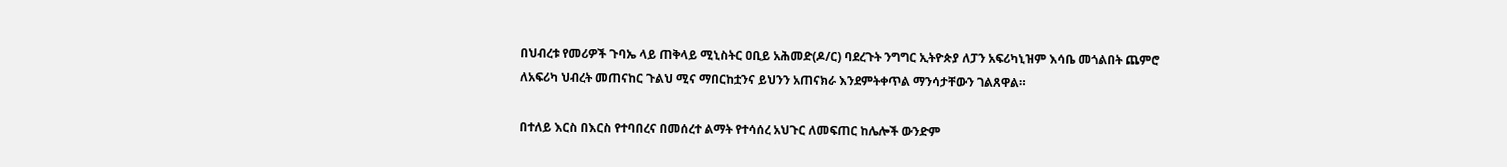በህብረቱ የመሪዎች ጉባኤ ላይ ጠቅላይ ሚኒስትር ዐቢይ አሕመድ(ዶ/ር) ባደረጉት ንግግር ኢትዮጵያ ለፓን አፍሪካኒዝም እሳቤ መጎልበት ጨምሮ ለአፍሪካ ህብረት መጠናከር ጉልህ ሚና ማበርከቷንና ይህንን አጠናክራ እንደምትቀጥል ማንሳታቸውን ገልጸዋል።

በተለይ እርስ በእርስ የተባበረና በመሰረተ ልማት የተሳሰረ አህጉር ለመፍጠር ከሌሎች ውንድም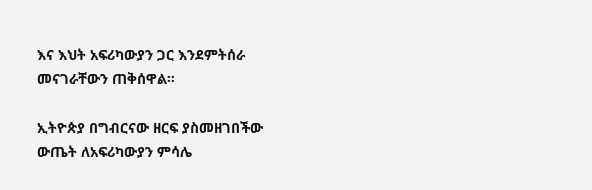እና እህት አፍሪካውያን ጋር እንደምትሰራ መናገራቸውን ጠቅሰዋል።

ኢትዮጵያ በግብርናው ዘርፍ ያስመዘገበችው ውጤት ለአፍሪካውያን ምሳሌ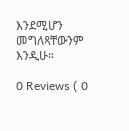እንደሚሆን መግለጻቸውንም እንዲሁ።

0 Reviews ( 0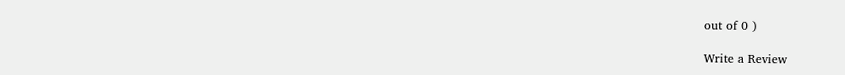out of 0 )

Write a Review